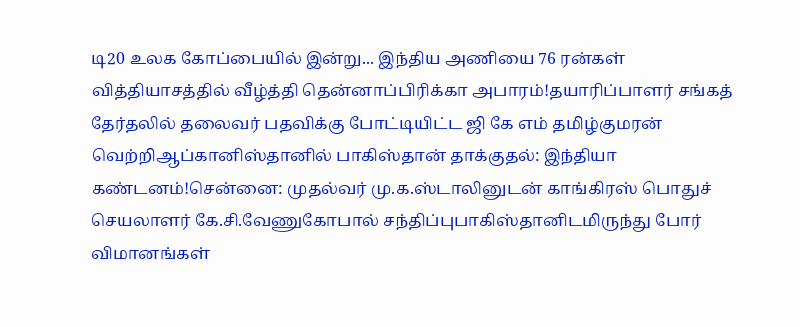டி20 உலக கோப்பையில் இன்று... இந்திய அணியை 76 ரன்கள் வித்தியாசத்தில் வீழ்த்தி தென்னாப்பிரிக்கா அபாரம்!தயாரிப்பாளர் சங்கத் தேர்தலில் தலைவர் பதவிக்கு போட்டியிட்ட ஜி கே எம் தமிழ்குமரன் வெற்றிஆப்கானிஸ்தானில் பாகிஸ்தான் தாக்குதல்: இந்தியா கண்டனம்!சென்னை: முதல்வர் மு.க.ஸ்டாலினுடன் காங்கிரஸ் பொதுச் செயலாளர் கே.சி.வேணுகோபால் சந்திப்புபாகிஸ்தானிடமிருந்து போர் விமானங்கள்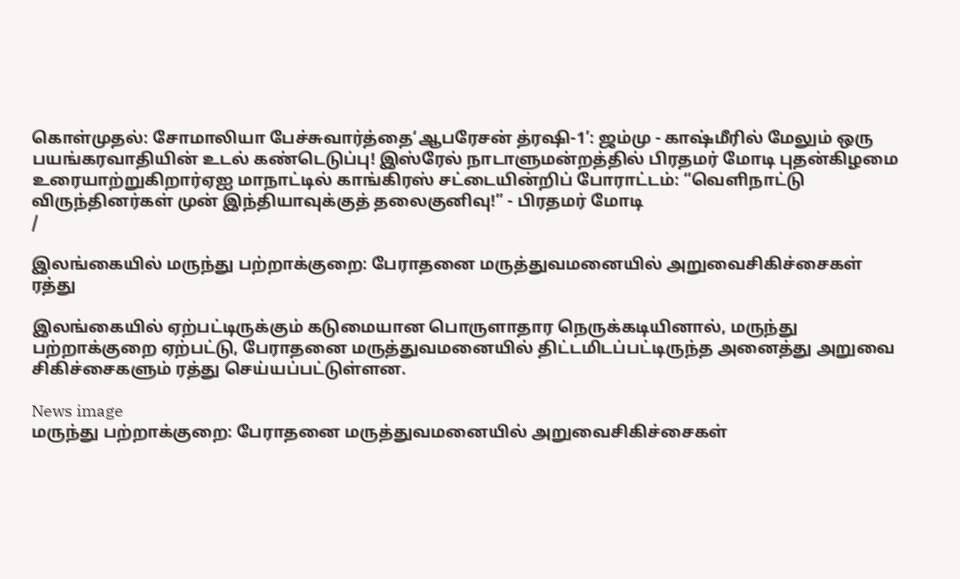கொள்முதல்: சோமாலியா பேச்சுவார்த்தை‘ஆபரேசன் த்ரஷி-1’: ஜம்மு - காஷ்மீரில் மேலும் ஒரு பயங்கரவாதியின் உடல் கண்டெடுப்பு! இஸ்ரேல் நாடாளுமன்றத்தில் பிரதமர் மோடி புதன்கிழமை உரையாற்றுகிறார்ஏஐ மாநாட்டில் காங்கிரஸ் சட்டையின்றிப் போராட்டம்: “வெளிநாட்டு விருந்தினர்கள் முன் இந்தியாவுக்குத் தலைகுனிவு!” - பிரதமர் மோடி
/

இலங்கையில் மருந்து பற்றாக்குறை: பேராதனை மருத்துவமனையில் அறுவைசிகிச்சைகள் ரத்து

இலங்கையில் ஏற்பட்டிருக்கும் கடுமையான பொருளாதார நெருக்கடியினால், மருந்து பற்றாக்குறை ஏற்பட்டு, பேராதனை மருத்துவமனையில் திட்டமிடப்பட்டிருந்த அனைத்து அறுவை சிகிச்சைகளும் ரத்து செய்யப்பட்டுள்ளன.

News image
மருந்து பற்றாக்குறை: பேராதனை மருத்துவமனையில் அறுவைசிகிச்சைகள்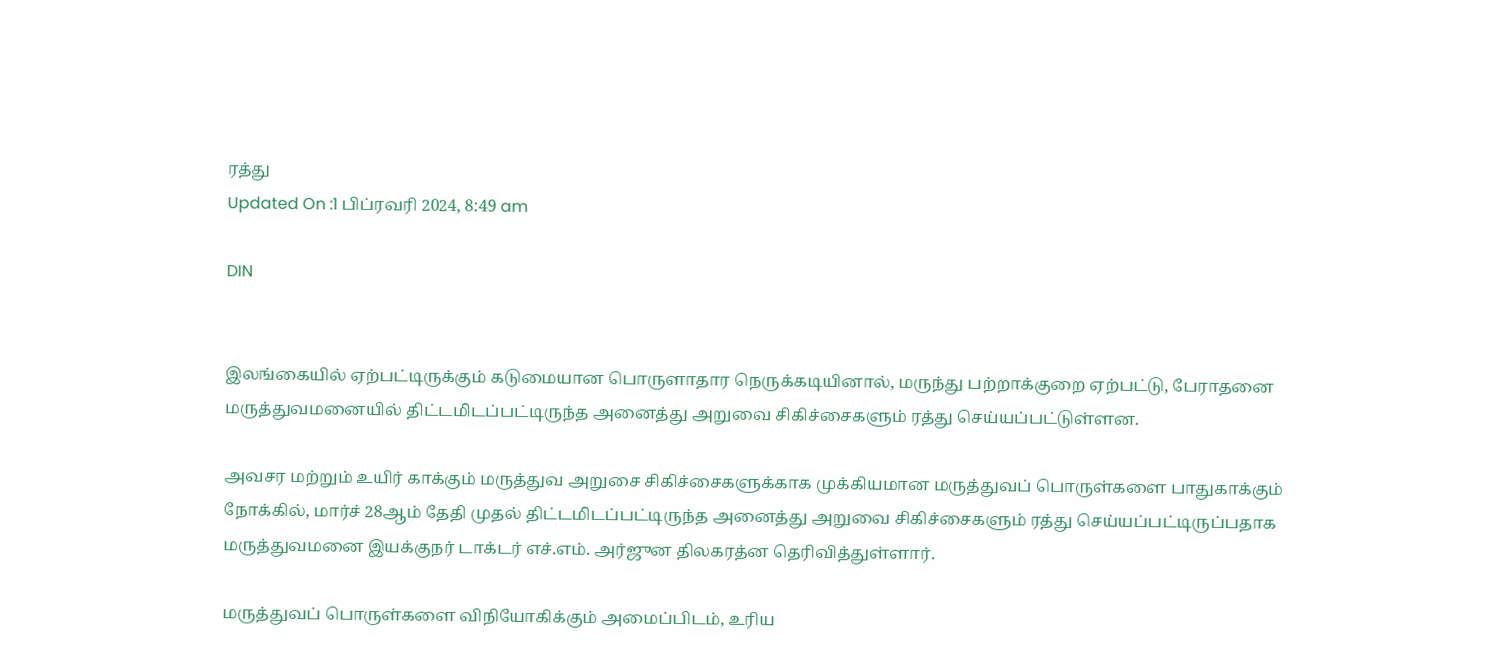ரத்து
Updated On :1 பிப்ரவரி 2024, 8:49 am

DIN


இலங்கையில் ஏற்பட்டிருக்கும் கடுமையான பொருளாதார நெருக்கடியினால், மருந்து பற்றாக்குறை ஏற்பட்டு, பேராதனை மருத்துவமனையில் திட்டமிடப்பட்டிருந்த அனைத்து அறுவை சிகிச்சைகளும் ரத்து செய்யப்பட்டுள்ளன.

அவசர மற்றும் உயிர் காக்கும் மருத்துவ அறுசை சிகிச்சைகளுக்காக முக்கியமான மருத்துவப் பொருள்களை பாதுகாக்கும் நோக்கில், மார்ச் 28ஆம் தேதி முதல் திட்டமிடப்பட்டிருந்த அனைத்து அறுவை சிகிச்சைகளும் ரத்து செய்யப்பட்டிருப்பதாக மருத்துவமனை இயக்குநர் டாக்டர் எச்.எம். அர்ஜுன திலகரத்ன தெரிவித்துள்ளார்.

மருத்துவப் பொருள்களை விநியோகிக்கும் அமைப்பிடம், உரிய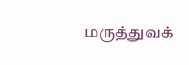மருத்துவக்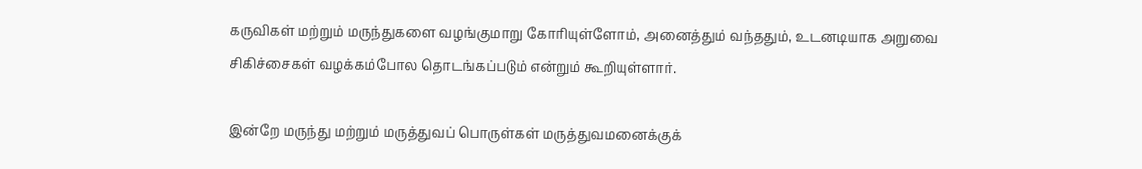கருவிகள் மற்றும் மருந்துகளை வழங்குமாறு கோரியுள்ளோம், அனைத்தும் வந்ததும், உடனடியாக அறுவை சிகிச்சைகள் வழக்கம்போல தொடங்கப்படும் என்றும் கூறியுள்ளார்.

இன்றே மருந்து மற்றும் மருத்துவப் பொருள்கள் மருத்துவமனைக்குக்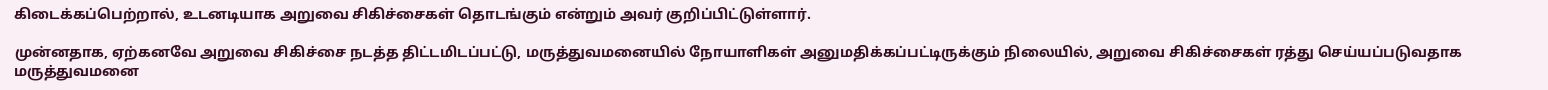கிடைக்கப்பெற்றால், உடனடியாக அறுவை சிகிச்சைகள் தொடங்கும் என்றும் அவர் குறிப்பிட்டுள்ளார்.

முன்னதாக, ஏற்கனவே அறுவை சிகிச்சை நடத்த திட்டமிடப்பட்டு, மருத்துவமனையில் நோயாளிகள் அனுமதிக்கப்பட்டிருக்கும் நிலையில், அறுவை சிகிச்சைகள் ரத்து செய்யப்படுவதாக மருத்துவமனை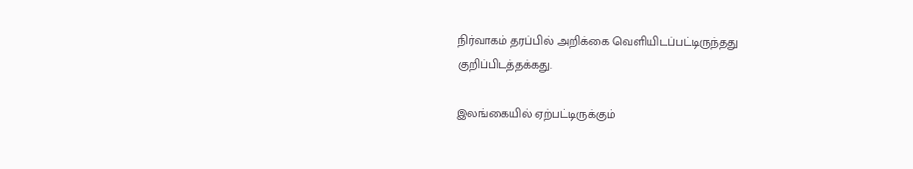நிர்வாகம் தரப்பில் அறிக்கை வெளியிடப்பட்டிருந்தது குறிப்பிடத்தக்கது.

இலங்கையில் ஏற்பட்டிருக்கும்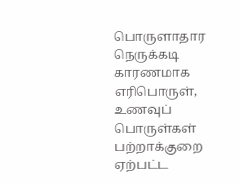பொருளாதார நெருக்கடி காரணமாக எரிபொருள், உணவுப் பொருள்கள் பற்றாக்குறை ஏற்பட்ட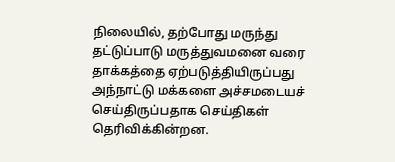நிலையில், தற்போது மருந்து தட்டுப்பாடு மருத்துவமனை வரை தாக்கத்தை ஏற்படுத்தியிருப்பது அந்நாட்டு மக்களை அச்சமடையச் செய்திருப்பதாக செய்திகள் தெரிவிக்கின்றன.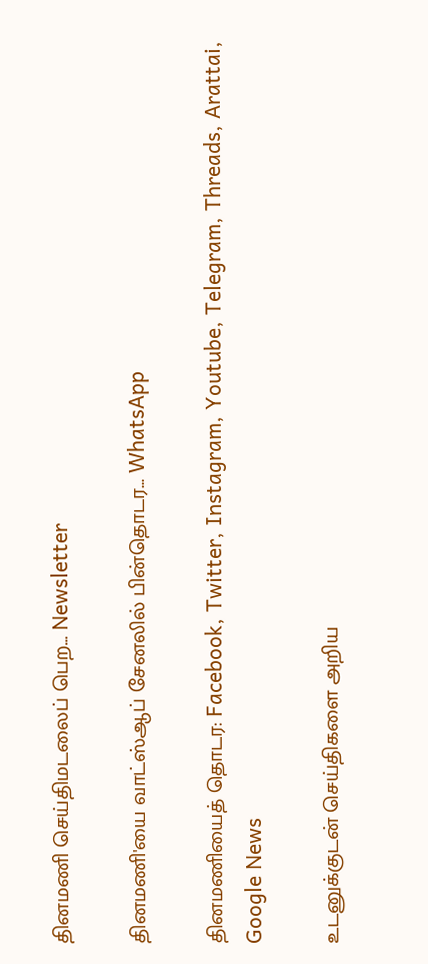தினமணி செய்திமடலைப் பெற... Newsletter

தினமணி'யை வாட்ஸ்ஆப் சேனலில் பின்தொடர... WhatsApp

தினமணியைத் தொடர: Facebook, Twitter, Instagram, Youtube, Telegram, Threads, Arattai, Google News

உடனுக்குடன் செய்திகளை அறிய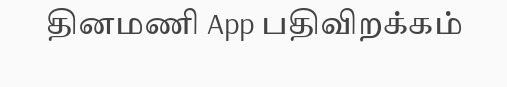தினமணி App பதிவிறக்கம்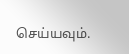செய்யவும்.